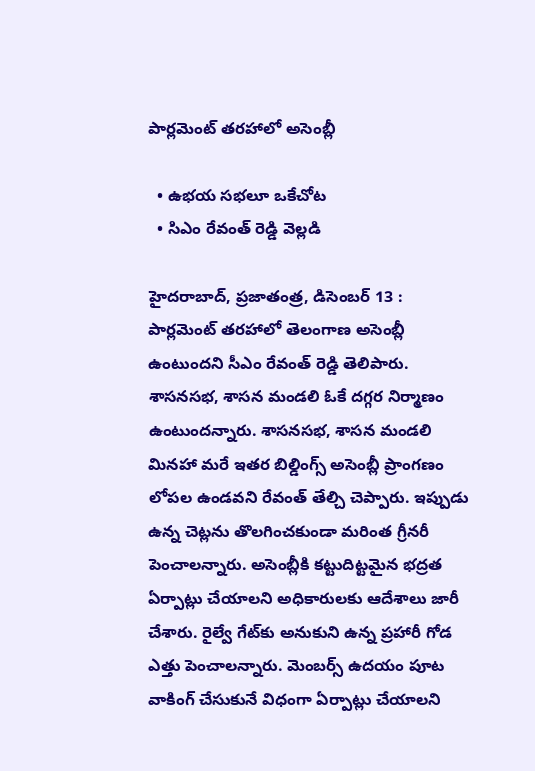పార్లమెంట్‌ తరహాలో అసెంబ్లీ

  • ఉభయ సభలూ ఒకేచోట
  • సిఎం రేవంత్‌ రెడ్డి వెల్లడి

హైదరాబాద్‌, ప్రజాతంత్ర, డిసెంబర్‌ 13 : పార్లమెంట్‌ తరహాలో తెలంగాణ అసెంబ్లీ ఉంటుందని సీఎం రేవంత్‌ రెడ్డి తెలిపారు. శాసనసభ, శాసన మండలి ఓకే దగ్గర నిర్మాణం ఉంటుందన్నారు. శాసనసభ, శాసన మండలి మినహా మరే ఇతర బిల్డింగ్స్‌ అసెంబ్లీ ప్రాంగణం లోపల ఉండవని రేవంత్‌ తేల్చి చెప్పారు. ఇప్పుడు ఉన్న చెట్లను తొలగించకుండా మరింత గ్రీనరీ పెంచాలన్నారు. అసెంబ్లీకి కట్టుదిట్టమైన భద్రత ఏర్పాట్లు చేయాలని అధికారులకు ఆదేశాలు జారీ చేశారు. రైల్వే గేట్‌కు అనుకుని ఉన్న ప్రహారీ గోడ ఎత్తు పెంచాలన్నారు. మెంబర్స్‌ ఉదయం పూట వాకింగ్‌ చేసుకునే విధంగా ఏర్పాట్లు చేయాలని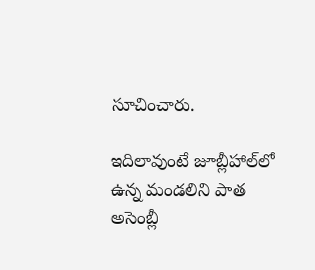సూచించారు.

ఇదిలావుంటే జూబ్లీహాల్‌లో ఉన్న మండలిని పాత అసెంబ్లీ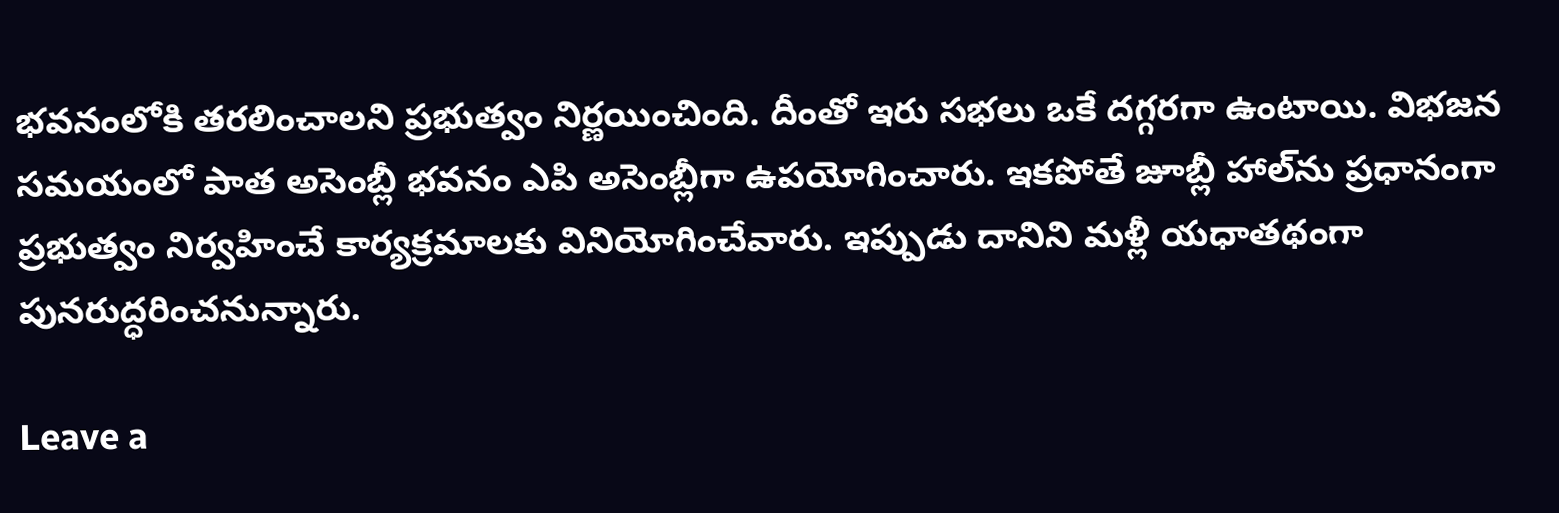భవనంలోకి తరలించాలని ప్రభుత్వం నిర్ణయించింది. దీంతో ఇరు సభలు ఒకే దగ్గరగా ఉంటాయి. విభజన సమయంలో పాత అసెంబ్లీ భవనం ఎపి అసెంబ్లీగా ఉపయోగించారు. ఇకపోతే జూబ్లీ హాల్‌ను ప్రధానంగా ప్రభుత్వం నిర్వహించే కార్యక్రమాలకు వినియోగించేవారు. ఇప్పుడు దానిని మళ్లీ యధాతథంగా పునరుద్ధరించనున్నారు.

Leave a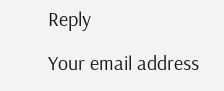Reply

Your email address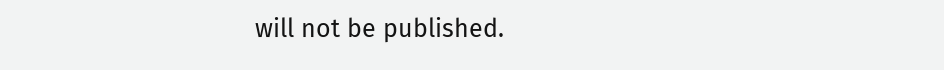will not be published.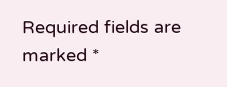Required fields are marked *